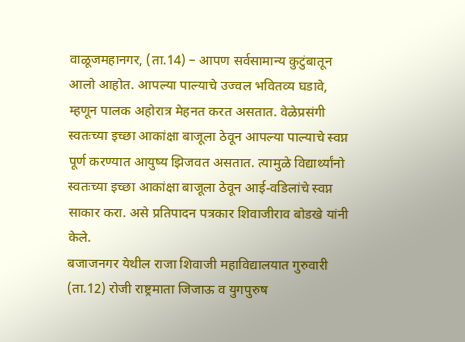वाळूजमहानगर, (ता.14) – आपण सर्वसामान्य कुटुंबातून आलो आहोत. आपल्या पाल्याचे उज्वल भवितव्य घडावे, म्हणून पालक अहोरात्र मेहनत करत असतात. वेळेप्रसंगी स्वतःच्या इच्छा आकांक्षा बाजूला ठेवून आपल्या पाल्याचे स्वप्न पूर्ण करण्यात आयुष्य झिजवत असतात. त्यामुळे विद्यार्थ्यांनो स्वतःच्या इच्छा आकांक्षा बाजूला ठेवून आई-वडिलांचे स्वप्न साकार करा. असे प्रतिपादन पत्रकार शिवाजीराव बोडखे यांनी केले.
बजाजनगर येथील राजा शिवाजी महाविद्यालयात गुरुवारी (ता.12) रोजी राष्ट्रमाता जिजाऊ व युगपुरुष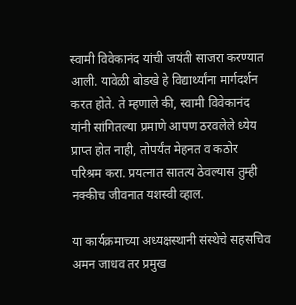स्वामी विवेकानंद यांची जयंती साजरा करण्यात आली. यावेळी बोडखे हे विद्यार्थ्यांना मार्गदर्शन करत होते. ते म्हणाले की, स्वामी विवेकानंद यांनी सांगितल्या प्रमाणे आपण ठरवलेले ध्येय प्राप्त होत नाही, तोपर्यंत मेहनत व कठोर परिश्रम करा. प्रयत्नात सातत्य ठेवल्यास तुम्ही नक्कीच जीवनात यशस्वी व्हाल.

या कार्यक्रमाच्या अध्यक्षस्थानी संस्थेचे सहसचिव अमन जाधव तर प्रमुख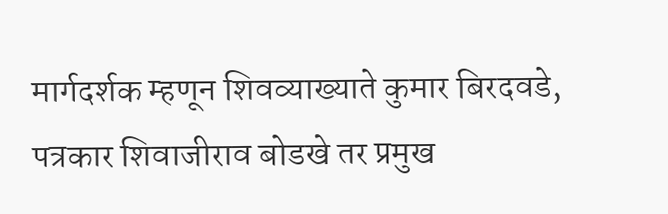मार्गदर्शक म्हणून शिवव्याख्याते कुमार बिरदवडे, पत्रकार शिवाजीराव बोडखे तर प्रमुख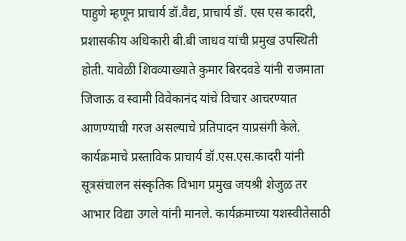पाहुणे म्हणून प्राचार्य डॉ.वैद्य, प्राचार्य डॉ. एस एस कादरी, प्रशासकीय अधिकारी बी.बी जाधव यांची प्रमुख उपस्थिती होती. यावेळी शिवव्याख्याते कुमार बिरदवडे यांनी राजमाता जिजाऊ व स्वामी विवेकानंद यांचे विचार आचरण्यात आणण्याची गरज असल्याचे प्रतिपादन याप्रसंगी केले. कार्यक्रमाचे प्रस्ताविक प्राचार्य डॉ.एस.एस.कादरी यांनी सूत्रसंचालन संस्कृतिक विभाग प्रमुख जयश्री शेजुळ तर आभार विद्या उगले यांनी मानले. कार्यक्रमाच्या यशस्वीतेसाठी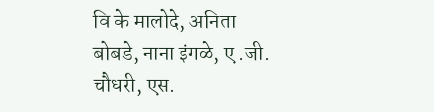वि के मालोदे, अनिता बोबडे, नाना इंगळे, ए .जी. चौधरी, एस.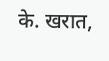के. खरात,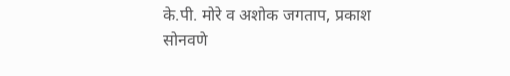के.पी. मोरे व अशोक जगताप, प्रकाश सोनवणे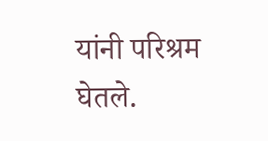यांनी परिश्रम घेतले.